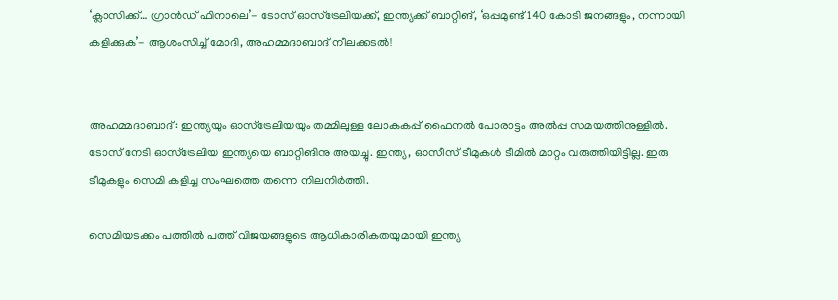‘ക്ലാസിക്ക്… ഗ്രാന്‍ഡ് ഫിനാലെ’- ടോസ് ഓസ്‌ട്രേലിയക്ക്, ഇന്ത്യക്ക് ബാറ്റിങ്, ‘ഒപ്പമുണ്ട് 140 കോടി ജനങ്ങളും, നന്നായി കളിക്കുക’- ആശംസിച്ച് മോദി, അഹമ്മദാബാദ് നീലക്കടല്‍!


അഹമ്മദാബാദ്: ഇന്ത്യയും ഓസ്‌ട്രേലിയയും തമ്മിലുള്ള ലോകകപ്പ് ഫൈനല്‍ പോരാട്ടം അല്‍പ്പ സമയത്തിനുള്ളില്‍. ടോസ് നേടി ഓസ്‌ട്രേലിയ ഇന്ത്യയെ ബാറ്റിങിനു അയച്ചു. ഇന്ത്യ, ഓസീസ് ടീമുകൾ ടീമിൽ മാറ്റം വരുത്തിയിട്ടില്ല. ഇരു ടീമുകളും സെമി കളിച്ച സംഘത്തെ തന്നെ നിലനിർത്തി.

സെമിയടക്കം പത്തില്‍ പത്ത് വിജയങ്ങളുടെ ആധികാരികതയുമായി ഇന്ത്യ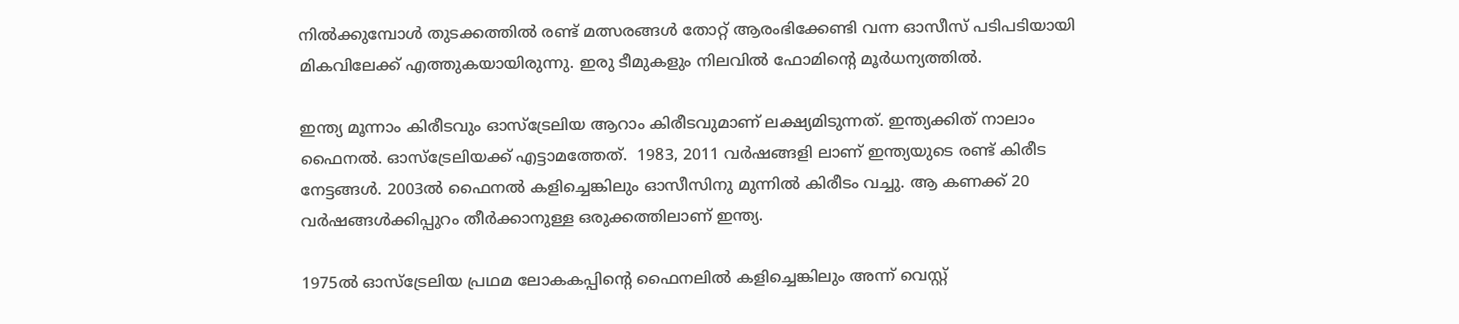നില്‍ക്കുമ്പോള്‍ തുടക്കത്തില്‍ രണ്ട് മത്സരങ്ങള്‍ തോറ്റ് ആരംഭിക്കേണ്ടി വന്ന ഓസീസ് പടിപടിയായി മികവിലേക്ക് എത്തുകയായിരുന്നു. ഇരു ടീമുകളും നിലവില്‍ ഫോമിന്റെ മൂര്‍ധന്യത്തില്‍.

ഇന്ത്യ മൂന്നാം കിരീടവും ഓസ്‌ട്രേലിയ ആറാം കിരീടവുമാണ് ലക്ഷ്യമിടുന്നത്. ഇന്ത്യക്കിത് നാലാം ഫൈനല്‍. ഓസ്‌ട്രേലിയക്ക് എട്ടാമത്തേത്.  1983, 2011 വര്‍ഷങ്ങളി ലാണ് ഇന്ത്യയുടെ രണ്ട് കിരീട നേട്ടങ്ങള്‍. 2003ല്‍ ഫൈനല്‍ കളിച്ചെങ്കിലും ഓസീസിനു മുന്നില്‍ കിരീടം വച്ചു. ആ കണക്ക് 20 വര്‍ഷങ്ങള്‍ക്കിപ്പുറം തീര്‍ക്കാനുള്ള ഒരുക്കത്തിലാണ് ഇന്ത്യ.

1975ല്‍ ഓസ്‌ട്രേലിയ പ്രഥമ ലോകകപ്പിന്റെ ഫൈനലില്‍ കളിച്ചെങ്കിലും അന്ന് വെസ്റ്റ്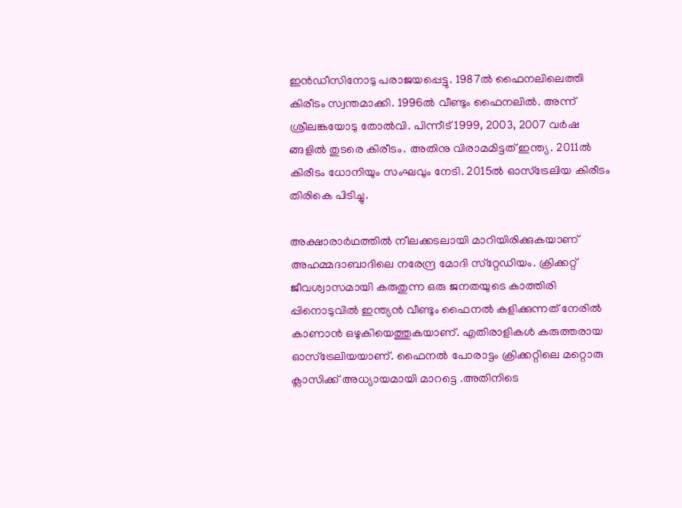ഇന്‍ഡീസിനോടു പരാജയപ്പെട്ടു. 1987ല്‍ ഫൈനലിലെത്തി കിരീടം സ്വന്തമാക്കി. 1996ല്‍ വീണ്ടും ഫൈനലില്‍. അന്ന് ശ്രീലങ്കയോടു തോല്‍വി. പിന്നീട് 1999, 2003, 2007 വര്‍ഷ ങ്ങളില്‍ തുടരെ കിരീടം. അതിനു വിരാമമിട്ടത് ഇന്ത്യ. 2011ല്‍ കിരീടം ധോനിയും സംഘവും നേടി. 2015ല്‍ ഓസ്‌ട്രേലിയ കിരീടം തിരികെ പിടിച്ചു.

അക്ഷാരാര്‍ഥത്തില്‍ നീലക്കടലായി മാറിയിരിക്കുകയാണ് അഹമ്മദാബാദിലെ നരേന്ദ്ര മോദി സ്‌റ്റേഡിയം. ക്രിക്കറ്റ് ജീവശ്വാസമായി കരുതുന്ന ഒരു ജനതയുടെ കാത്തിരി പ്പിനൊടുവില്‍ ഇന്ത്യന്‍ വീണ്ടും ഫൈനല്‍ കളിക്കുന്നത് നേരില്‍ കാണാന്‍ ഒഴുകിയെത്തുകയാണ്. എതിരാളികള്‍ കരുത്തരായ ഓസ്‌ട്രേലിയയാണ്. ഫൈനല്‍ പോരാട്ടം ക്രിക്കറ്റിലെ മറ്റൊരു ക്ലാസിക്ക് അധ്യായമായി മാറട്ടെ .അതിനിടെ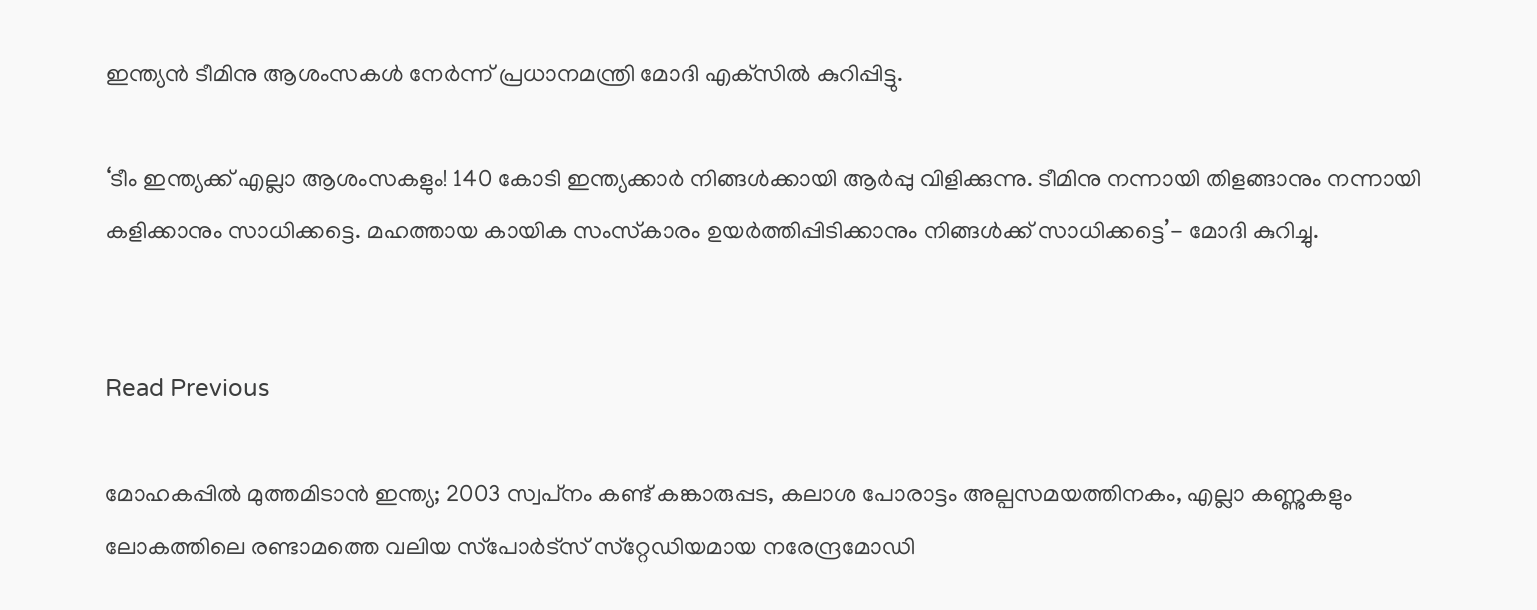ഇന്ത്യന്‍ ടീമിനു ആശംസകള്‍ നേര്‍ന്ന് പ്രധാനമന്ത്രി മോദി എക്‌സില്‍ കുറിപ്പിട്ടു.

‘ടീം ഇന്ത്യക്ക് എല്ലാ ആശംസകളും! 140 കോടി ഇന്ത്യക്കാര്‍ നിങ്ങള്‍ക്കായി ആര്‍പ്പു വിളിക്കുന്നു. ടീമിനു നന്നായി തിളങ്ങാനും നന്നായി കളിക്കാനും സാധിക്കട്ടെ. മഹത്തായ കായിക സംസ്‌കാരം ഉയര്‍ത്തിപ്പിടിക്കാനും നിങ്ങള്‍ക്ക് സാധിക്കട്ടെ’- മോദി കുറിച്ചു.


Read Previous

മോഹകപ്പില്‍ മുത്തമിടാന്‍ ഇന്ത്യ; 2003 സ്വപ്‌നം കണ്ട് കങ്കാരുപ്പട, കലാശ പോരാട്ടം അല്പസമയത്തിനകം, എല്ലാ കണ്ണുകളും ലോകത്തിലെ രണ്ടാമത്തെ വലിയ സ്‌പോര്‍ട്‌സ് സ്‌റ്റേഡിയമായ നരേന്ദ്രമോഡി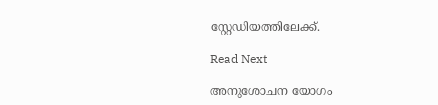സ്റ്റേഡിയത്തിലേക്ക്.

Read Next

അനുശോചന യോഗം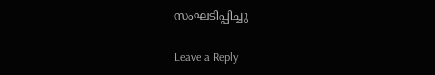സംഘടിപ്പിച്ചു

Leave a Reply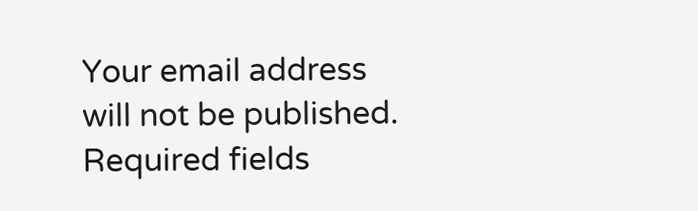Your email address will not be published. Required fields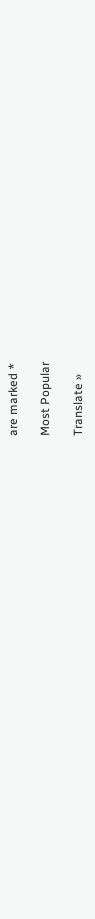are marked *

Most Popular

Translate »